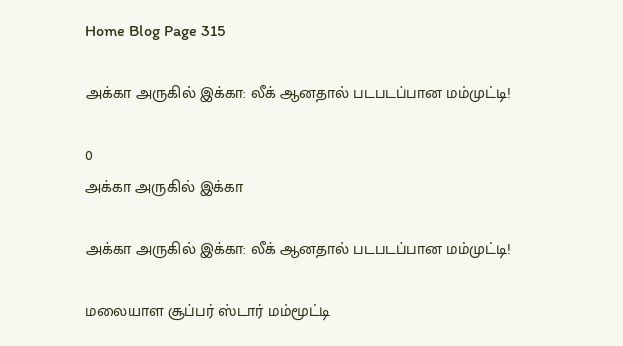Home Blog Page 315

அக்கா அருகில் இக்கா: லீக் ஆனதால் படபடப்பான மம்முட்டி!

0
அக்கா அருகில் இக்கா

அக்கா அருகில் இக்கா: லீக் ஆனதால் படபடப்பான மம்முட்டி!

மலையாள சூப்பர் ஸ்டார் மம்மூட்டி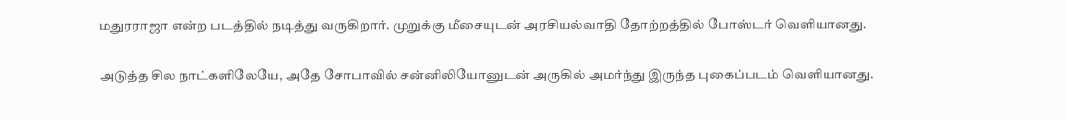மதுரராஜா என்ற படத்தில் நடித்து வருகிறார். முறுக்கு மீசையுடன் அரசியல்வாதி தோற்றத்தில் போஸ்டர் வெளியானது.

அடுத்த சில நாட்களிலேயே, அதே சோபாவில் சன்னிலியோனுடன் அருகில் அமர்ந்து இருந்த புகைப்படம் வெளியானது.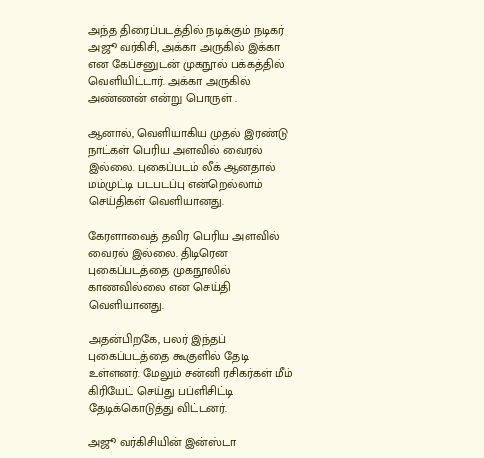அந்த திரைப்படத்தில் நடிக்கும் நடிகர் அஜூ வர்கிசி, அக்கா அருகில் இக்கா என கேப்சனுடன் முகநூல் பக்கத்தில் வெளியிட்டார். அக்கா அருகில் அண்ணன் என்று பொருள் .

ஆனால், வெளியாகிய முதல் இரண்டு நாட்கள் பெரிய அளவில் வைரல் இல்லை. புகைப்படம் லீக் ஆனதால் மம்முட்டி படபடப்பு என்றெல்லாம் செய்திகள் வெளியானது.

கேரளாவைத் தவிர பெரிய அளவில் வைரல் இல்லை. திடிரென புகைப்படத்தை முகநூலில் காணவில்லை என செய்தி வெளியானது.

அதன்பிறகே, பலர் இந்தப் புகைப்படத்தை கூகுளில் தேடி உள்ளனர். மேலும் சன்னி ரசிகர்கள் மீம் கிரியேட் செய்து பப்ளிசிட்டி தேடிக்கொடுத்து விட்டனர்.

அஜூ வர்கிசியின் இன்ஸ்டா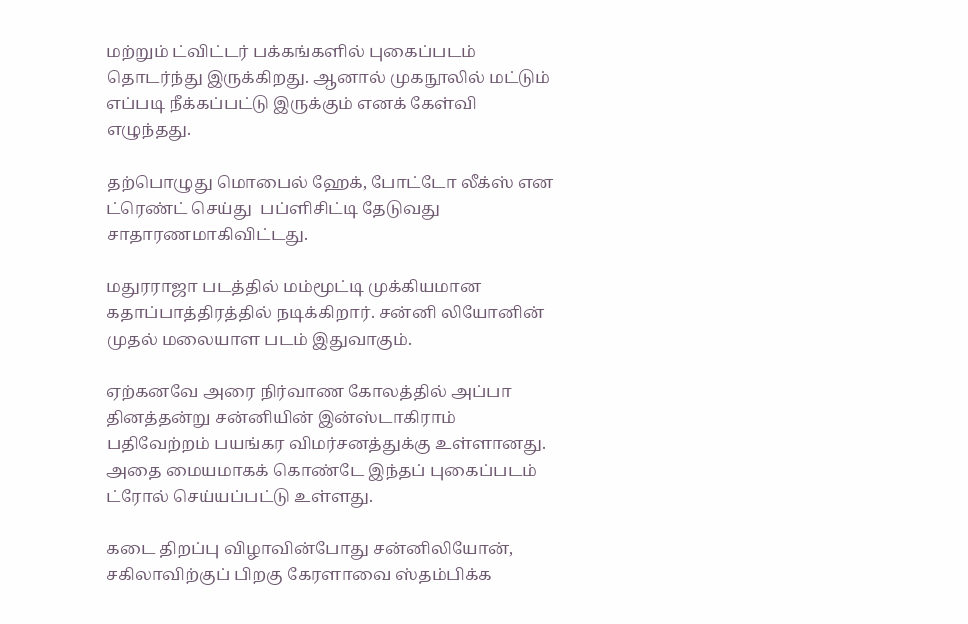மற்றும் ட்விட்டர் பக்கங்களில் புகைப்படம் தொடர்ந்து இருக்கிறது. ஆனால் முகநூலில் மட்டும் எப்படி நீக்கப்பட்டு இருக்கும் எனக் கேள்வி எழுந்தது.

தற்பொழுது மொபைல் ஹேக், போட்டோ லீக்ஸ் என ட்ரெண்ட் செய்து  பப்ளிசிட்டி தேடுவது சாதாரணமாகிவிட்டது.

மதுரராஜா படத்தில் மம்மூட்டி முக்கியமான கதாப்பாத்திரத்தில் நடிக்கிறார். சன்னி லியோனின் முதல் மலையாள படம் இதுவாகும்.

ஏற்கனவே அரை நிர்வாண கோலத்தில் அப்பா தினத்தன்று சன்னியின் இன்ஸ்டாகிராம் பதிவேற்றம் பயங்கர விமர்சனத்துக்கு உள்ளானது. அதை மையமாகக் கொண்டே இந்தப் புகைப்படம் ட்ரோல் செய்யப்பட்டு உள்ளது.

கடை திறப்பு விழாவின்போது சன்னிலியோன், சகிலாவிற்குப் பிறகு கேரளாவை ஸ்தம்பிக்க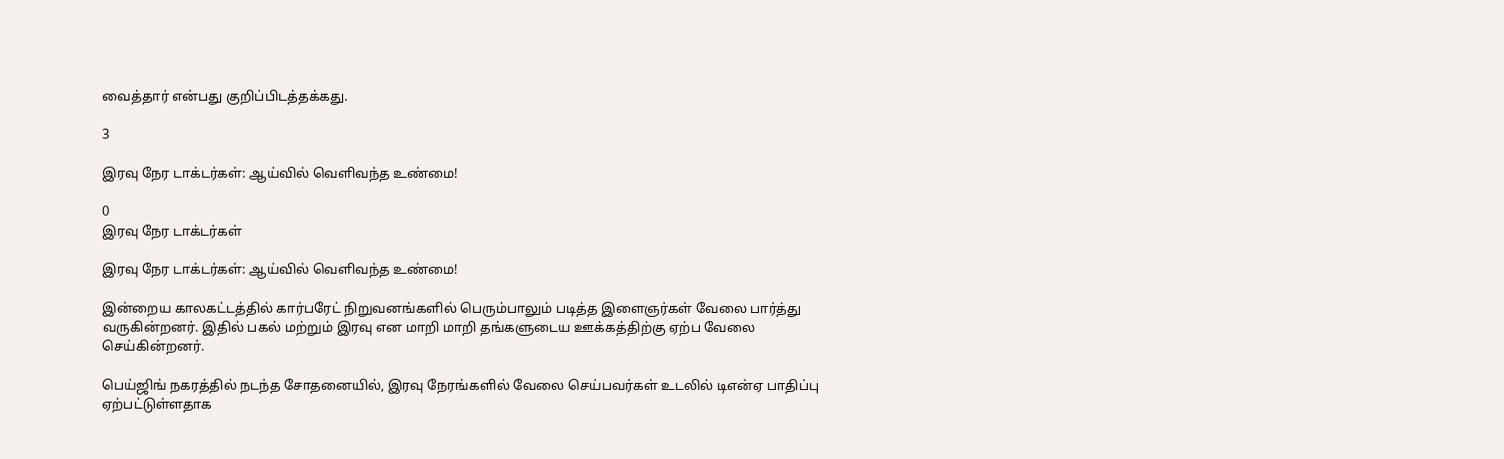வைத்தார் என்பது குறிப்பிடத்தக்கது.

3

இரவு நேர டாக்டர்கள்: ஆய்வில் வெளிவந்த உண்மை!

0
இரவு நேர டாக்டர்கள்

இரவு நேர டாக்டர்கள்: ஆய்வில் வெளிவந்த உண்மை!

இன்றைய காலகட்டத்தில் கார்பரேட் நிறுவனங்களில் பெரும்பாலும் படித்த இளைஞர்கள் வேலை பார்த்து வருகின்றனர். இதில் பகல் மற்றும் இரவு என மாறி மாறி தங்களுடைய ஊக்கத்திற்கு ஏற்ப வேலை செய்கின்றனர்.

பெய்ஜிங் நகரத்தில் நடந்த சோதனையில், இரவு நேரங்களில் வேலை செய்பவர்கள் உடலில் டி‌என்‌ஏ பாதிப்பு ஏற்பட்டுள்ளதாக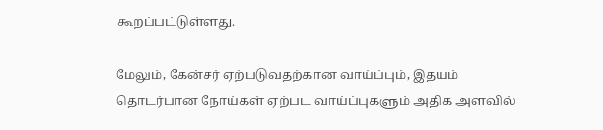கூறப்பட்டுள்ளது.

மேலும், கேன்சர் ஏற்படுவதற்கான வாய்ப்பும், இதயம் தொடர்பான நோய்கள் ஏற்பட வாய்ப்புகளும் அதிக அளவில்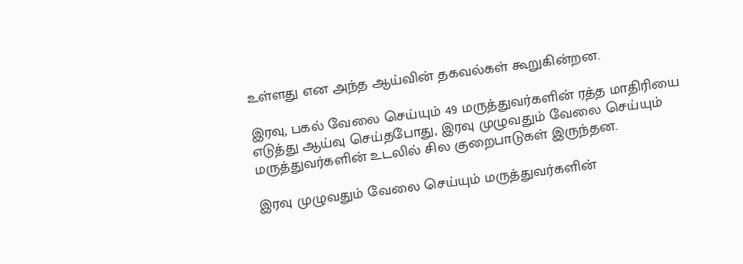உள்ளது என அந்த ஆய்வின் தகவல்கள் கூறுகின்றன.

இரவு, பகல் வேலை செய்யும் 49 மருத்துவர்களின் ரத்த மாதிரியை எடுத்து ஆய்வு செய்தபோது, இரவு முழுவதும் வேலை செய்யும் மருத்துவர்களின் உடலில் சில குறைபாடுகள் இருந்தன.

இரவு முழுவதும் வேலை செய்யும் மருத்துவர்களின்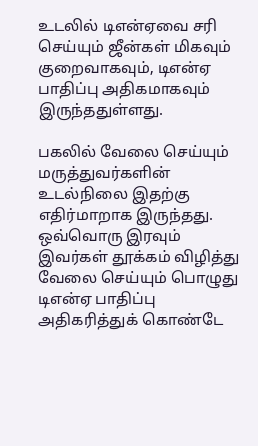உடலில் டி‌என்‌ஏவை சரி செய்யும் ஜீன்கள் மிகவும் குறைவாகவும், டி‌என்‌ஏ பாதிப்பு அதிகமாகவும் இருந்ததுள்ளது.

பகலில் வேலை செய்யும் மருத்துவர்களின் உடல்நிலை இதற்கு எதிர்மாறாக இருந்தது. ஒவ்வொரு இரவும் இவர்கள் தூக்கம் விழித்து வேலை செய்யும் பொழுது டி‌என்‌ஏ பாதிப்பு அதிகரித்துக் கொண்டே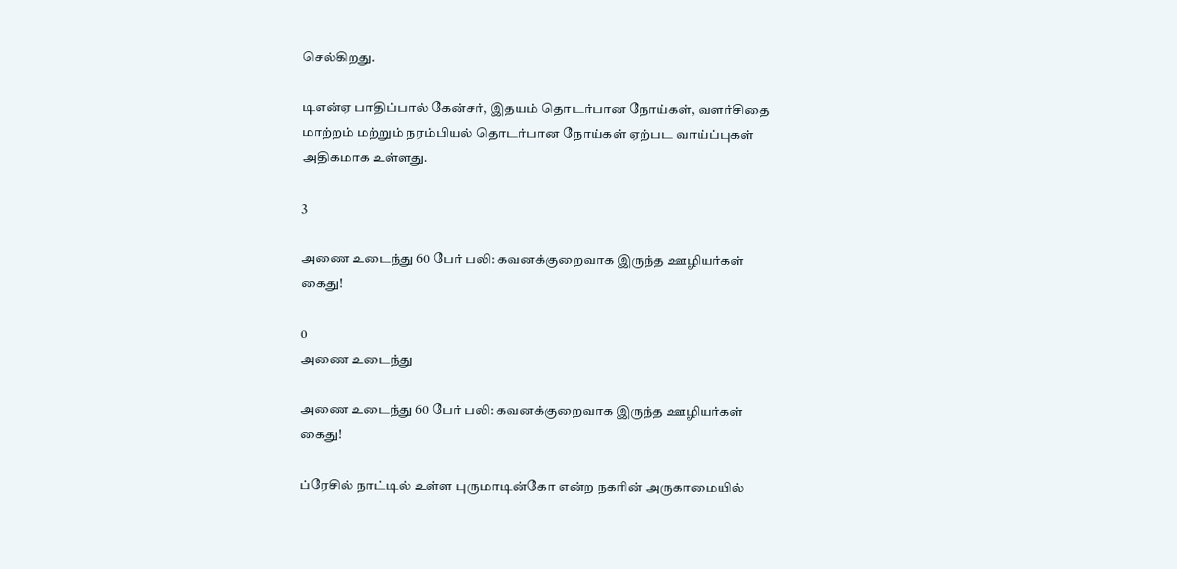செல்கிறது.

டி‌என்‌ஏ பாதிப்பால் கேன்சர், இதயம் தொடர்பான நோய்கள், வளர்சிதை மாற்றம் மற்றும் நரம்பியல் தொடர்பான நோய்கள் ஏற்பட வாய்ப்புகள் அதிகமாக உள்ளது.

3

அணை உடைந்து 60 பேர் பலி: கவனக்குறைவாக இருந்த ஊழியர்கள் கைது!

0
அணை உடைந்து

அணை உடைந்து 60 பேர் பலி: கவனக்குறைவாக இருந்த ஊழியர்கள் கைது!

ப்ரேசில் நாட்டில் உள்ள புருமாடின்கோ என்ற நகரின் அருகாமையில்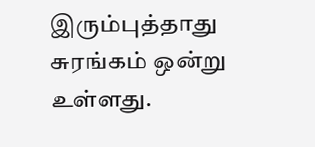இரும்புத்தாது சுரங்கம் ஒன்று உள்ளது.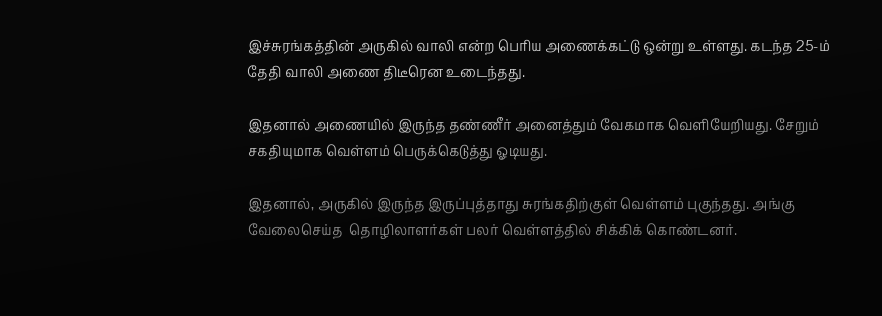இச்சுரங்கத்தின் அருகில் வாலி என்ற பெரிய அணைக்கட்டு ஒன்று உள்ளது. கடந்த 25-ம் தேதி வாலி அணை திடீரென உடைந்தது.

இதனால் அணையில் இருந்த தண்ணீர் அனைத்தும் வேகமாக வெளியேறியது. சேறும் சகதியுமாக வெள்ளம் பெருக்கெடுத்து ஓடியது.

இதனால், அருகில் இருந்த இருப்புத்தாது சுரங்கதிற்குள் வெள்ளம் புகுந்தது. அங்கு வேலைசெய்த  தொழிலாளர்கள் பலர் வெள்ளத்தில் சிக்கிக் கொண்டனர்.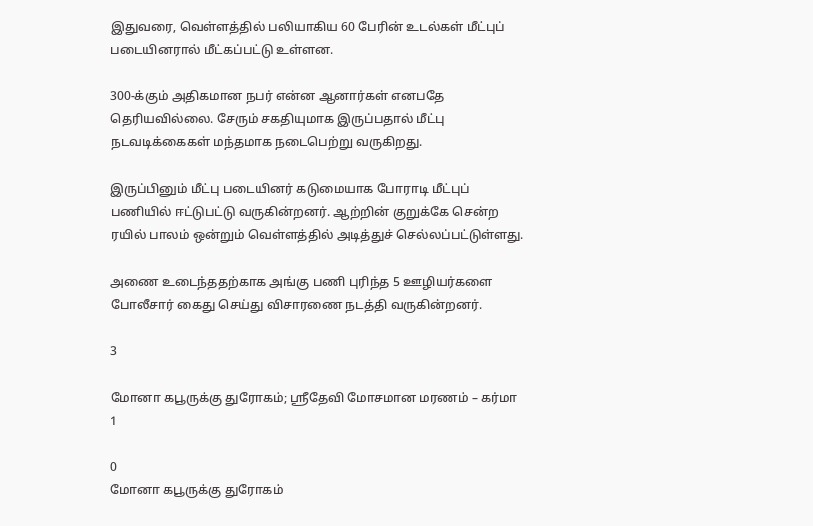இதுவரை, வெள்ளத்தில் பலியாகிய 60 பேரின் உடல்கள் மீட்புப் படையினரால் மீட்கப்பட்டு உள்ளன.

300-க்கும் அதிகமான நபர் என்ன ஆனார்கள் எனபதே தெரியவில்லை. சேரும் சகதியுமாக இருப்பதால் மீட்பு நடவடிக்கைகள் மந்தமாக நடைபெற்று வருகிறது.

இருப்பினும் மீட்பு படையினர் கடுமையாக போராடி மீட்புப் பணியில் ஈட்டுபட்டு வருகின்றனர். ஆற்றின் குறுக்கே சென்ற ரயில் பாலம் ஒன்றும் வெள்ளத்தில் அடித்துச் செல்லப்பட்டுள்ளது.

அணை உடைந்ததற்காக அங்கு பணி புரிந்த 5 ஊழியர்களை போலீசார் கைது செய்து விசாரணை நடத்தி வருகின்றனர்.

3

மோனா கபூருக்கு துரோகம்; ஸ்ரீதேவி மோசமான மரணம் – கர்மா 1

0
மோனா கபூருக்கு துரோகம்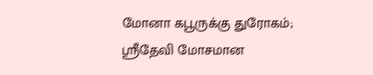மோனா கபூருக்கு துரோகம்; ஸ்ரீதேவி மோசமான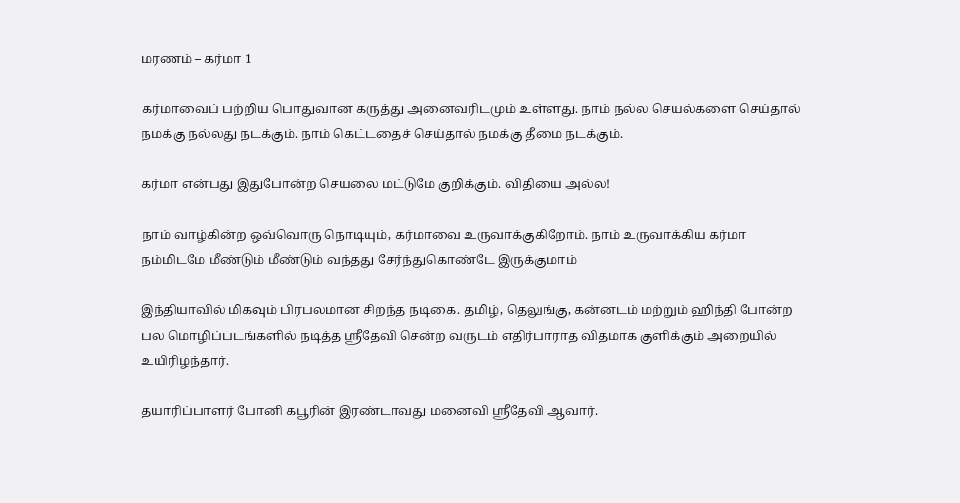மரணம் – கர்மா 1

கர்மாவைப் பற்றிய பொதுவான கருத்து அனைவரிடமும் உள்ளது. நாம் நல்ல செயல்களை செய்தால் நமக்கு நல்லது நடக்கும். நாம் கெட்டதைச் செய்தால் நமக்கு தீமை நடக்கும்.

கர்மா என்பது இதுபோன்ற செயலை மட்டுமே குறிக்கும். விதியை அல்ல!

நாம் வாழ்கின்ற ஒவ்வொரு நொடியும், கர்மாவை உருவாக்குகிறோம். நாம் உருவாக்கிய கர்மா நம்மிடமே மீண்டும் மீண்டும் வந்தது சேர்ந்துகொண்டே இருக்குமாம்

இந்தியாவில் மிகவும் பிரபலமான சிறந்த நடிகை. தமிழ், தெலுங்கு, கன்னடம் மற்றும் ஹிந்தி போன்ற பல மொழிப்படங்களில் நடித்த ஸ்ரீதேவி சென்ற வருடம் எதிர்பாராத விதமாக குளிக்கும் அறையில் உயிரிழந்தார்.

தயாரிப்பாளர் போனி கபூரின் இரண்டாவது மனைவி ஸ்ரீதேவி ஆவார்.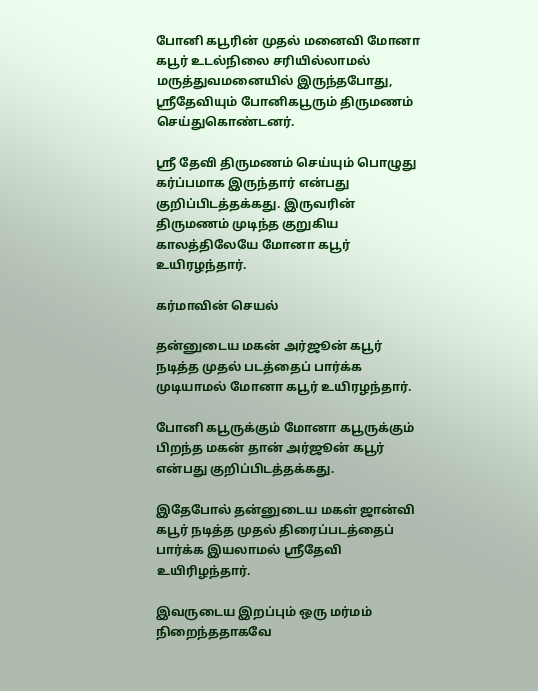போனி கபூரின் முதல் மனைவி மோனா கபூர் உடல்நிலை சரியில்லாமல் மருத்துவமனையில் இருந்தபோது, ஸ்ரீதேவியும் போனிகபூரும் திருமணம் செய்துகொண்டனர்.

ஸ்ரீ தேவி திருமணம் செய்யும் பொழுது கர்ப்பமாக இருந்தார் என்பது குறிப்பிடத்தக்கது. இருவரின் திருமணம் முடிந்த குறுகிய காலத்திலேயே மோனா கபூர் உயிரழந்தார்.

கர்மாவின் செயல்

தன்னுடைய மகன் அர்ஜூன் கபூர் நடித்த முதல் படத்தைப் பார்க்க முடியாமல் மோனா கபூர் உயிரழந்தார்.

போனி கபூருக்கும் மோனா கபூருக்கும் பிறந்த மகன் தான் அர்ஜூன் கபூர் என்பது குறிப்பிடத்தக்கது.

இதேபோல் தன்னுடைய மகள் ஜான்வி கபூர் நடித்த முதல் திரைப்படத்தைப் பார்க்க இயலாமல் ஸ்ரீதேவி உயிரிழந்தார்.

இவருடைய இறப்பும் ஒரு மர்மம் நிறைந்ததாகவே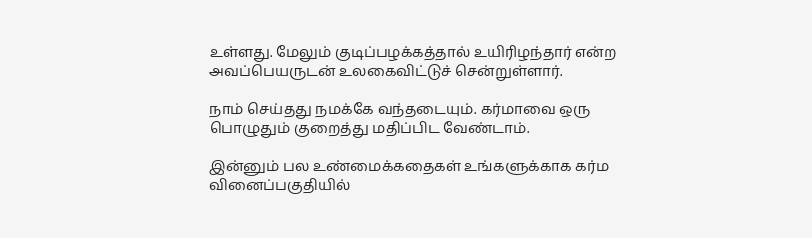உள்ளது. மேலும் குடிப்பழக்கத்தால் உயிரிழந்தார் என்ற அவப்பெயருடன் உலகைவிட்டுச் சென்றுள்ளார்.

நாம் செய்தது நமக்கே வந்தடையும். கர்மாவை ஒரு பொழுதும் குறைத்து மதிப்பிட வேண்டாம்.

இன்னும் பல உண்மைக்கதைகள் உங்களுக்காக கர்ம வினைப்பகுதியில்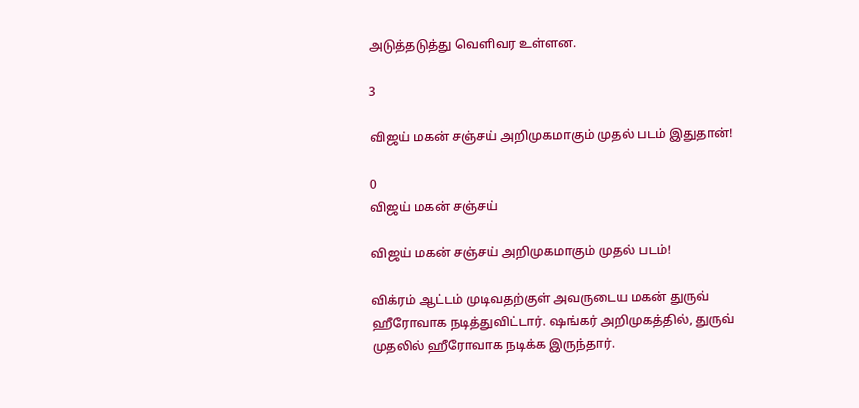அடுத்தடுத்து வெளிவர உள்ளன.

3

விஜய் மகன் சஞ்சய் அறிமுகமாகும் முதல் படம் இதுதான்!

0
விஜய் மகன் சஞ்சய்

விஜய் மகன் சஞ்சய் அறிமுகமாகும் முதல் படம்!

விக்ரம் ஆட்டம் முடிவதற்குள் அவருடைய மகன் துருவ் ஹீரோவாக நடித்துவிட்டார். ஷங்கர் அறிமுகத்தில், துருவ் முதலில் ஹீரோவாக நடிக்க இருந்தார்.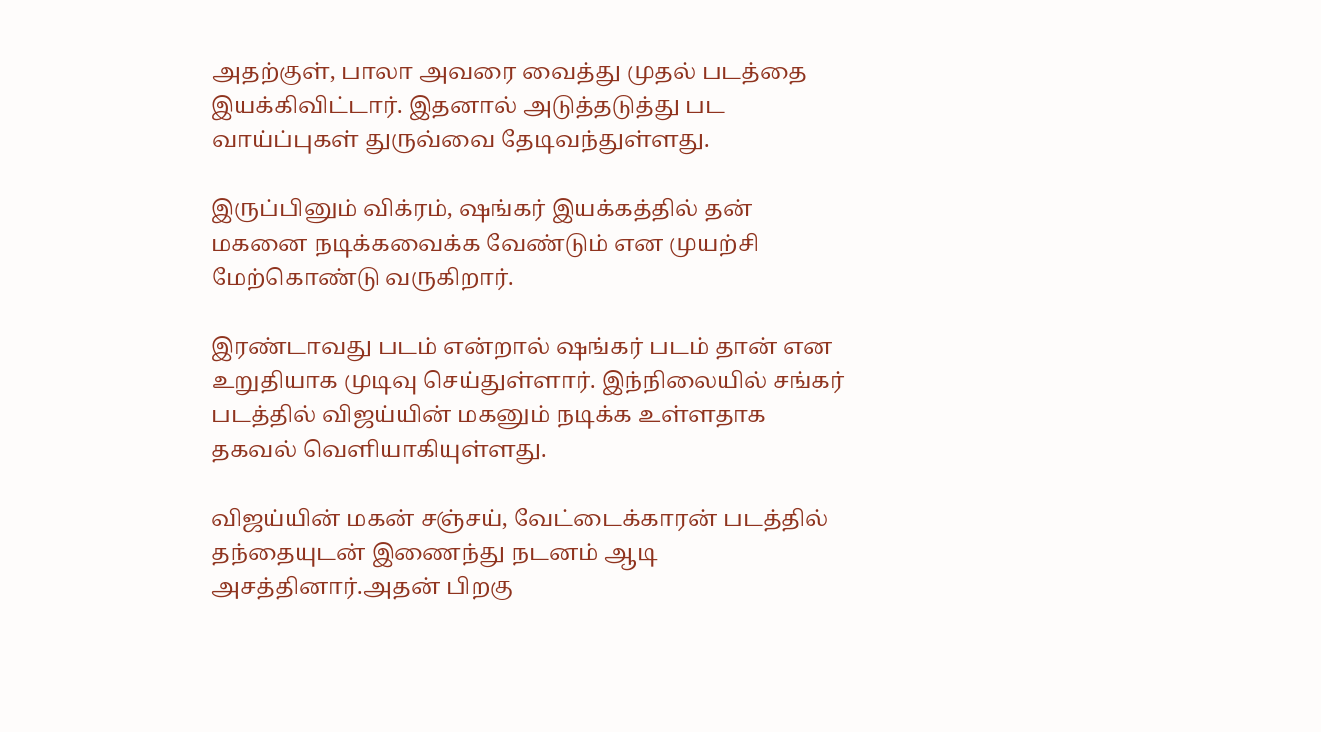அதற்குள், பாலா அவரை வைத்து முதல் படத்தை இயக்கிவிட்டார். இதனால் அடுத்தடுத்து பட வாய்ப்புகள் துருவ்வை தேடிவந்துள்ளது.

இருப்பினும் விக்ரம், ஷங்கர் இயக்கத்தில் தன் மகனை நடிக்கவைக்க வேண்டும் என முயற்சி மேற்கொண்டு வருகிறார்.

இரண்டாவது படம் என்றால் ஷங்கர் படம் தான் என உறுதியாக முடிவு செய்துள்ளார். இந்நிலையில் சங்கர் படத்தில் விஜய்யின் மகனும் நடிக்க உள்ளதாக தகவல் வெளியாகியுள்ளது.

விஜய்யின் மகன் சஞ்சய், வேட்டைக்காரன் படத்தில் தந்தையுடன் இணைந்து நடனம் ஆடி அசத்தினார்.அதன் பிறகு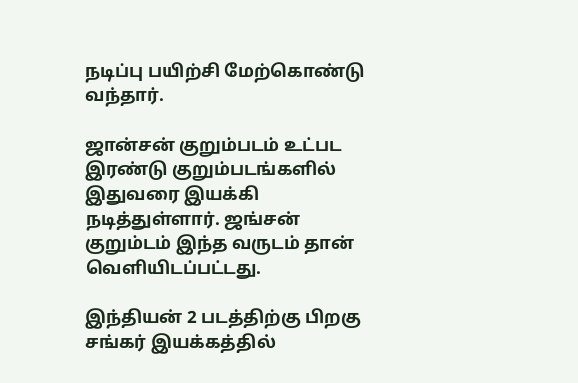நடிப்பு பயிற்சி மேற்கொண்டு வந்தார்.

ஜான்சன் குறும்படம் உட்பட இரண்டு குறும்படங்களில் இதுவரை இயக்கி நடித்துள்ளார். ஜங்சன் குறும்டம் இந்த வருடம் தான் வெளியிடப்பட்டது.

இந்தியன் 2 படத்திற்கு பிறகு சங்கர் இயக்கத்தில்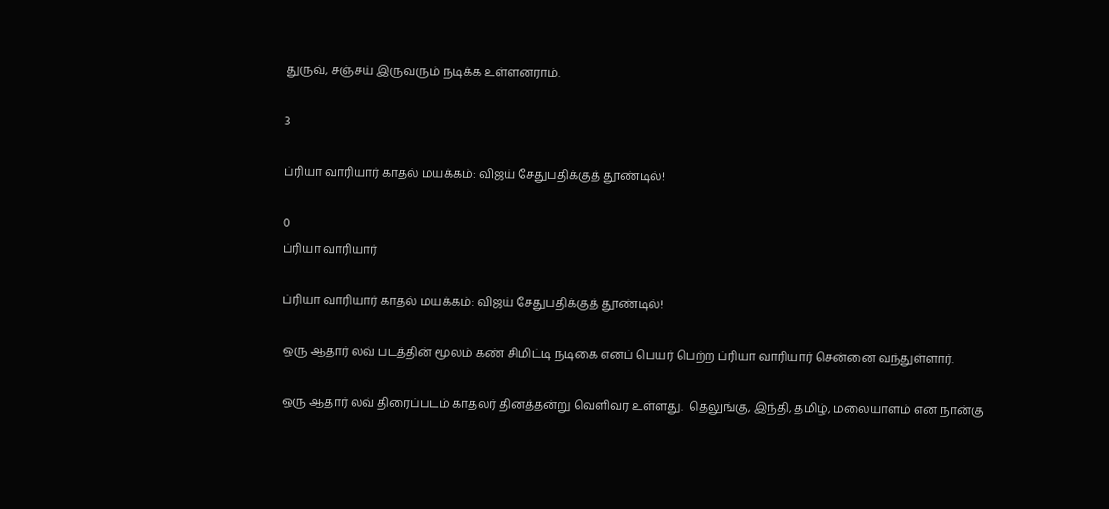துருவ், சஞ்சய் இருவரும் நடிக்க உள்ளனராம்.

3

ப்ரியா வாரியார் காதல் மயக்கம்: விஜய் சேதுபதிக்குத் தூண்டில்!

0
ப்ரியா வாரியார்

ப்ரியா வாரியார் காதல் மயக்கம்: விஜய் சேதுபதிக்குத் தூண்டில்!

ஒரு ஆதார் லவ் படத்தின் மூலம் கண் சிமிட்டி நடிகை எனப் பெயர் பெற்ற ப்ரியா வாரியார் சென்னை வந்துள்ளார்.

ஒரு ஆதார் லவ் திரைப்படம் காதலர் தினத்தன்று வெளிவர உள்ளது.  தெலுங்கு, இந்தி, தமிழ், மலையாளம் என நான்கு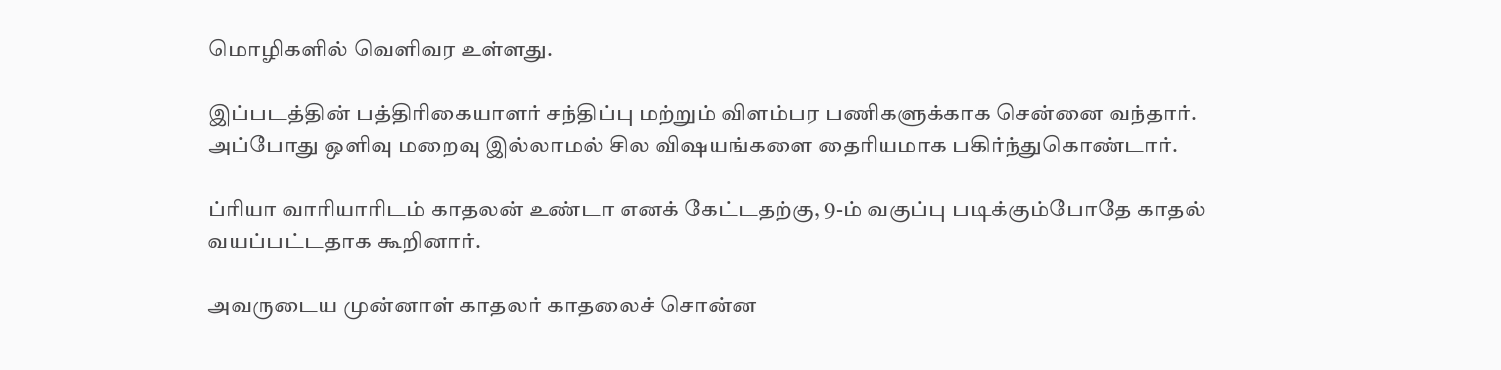மொழிகளில் வெளிவர உள்ளது.

இப்படத்தின் பத்திரிகையாளர் சந்திப்பு மற்றும் விளம்பர பணிகளுக்காக சென்னை வந்தார். அப்போது ஒளிவு மறைவு இல்லாமல் சில விஷயங்களை தைரியமாக பகிர்ந்துகொண்டார்.

ப்ரியா வாரியாரிடம் காதலன் உண்டா எனக் கேட்டதற்கு, 9-ம் வகுப்பு படிக்கும்போதே காதல் வயப்பட்டதாக கூறினார்.

அவருடைய முன்னாள் காதலர் காதலைச் சொன்ன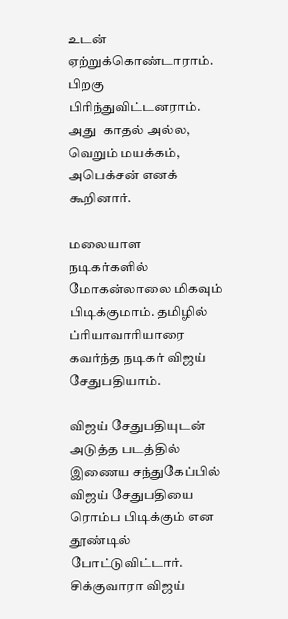உடன் ஏற்றுக்கொண்டாராம். பிறகு பிரிந்துவிட்டனராம். அது  காதல் அல்ல, வெறும் மயக்கம்,  அபெக்சன் எனக் கூறினார்.

மலையாள நடிகர்களில் மோகன்லாலை மிகவும் பிடிக்குமாம். தமிழில் ப்ரியாவாரியாரை கவர்ந்த நடிகர் விஜய் சேதுபதியாம்.

விஜய் சேதுபதியுடன் அடுத்த படத்தில் இணைய சந்துகேப்பில் விஜய் சேதுபதியை ரொம்ப பிடிக்கும் என தூண்டில் போட்டுவிட்டார். சிக்குவாரா விஜய்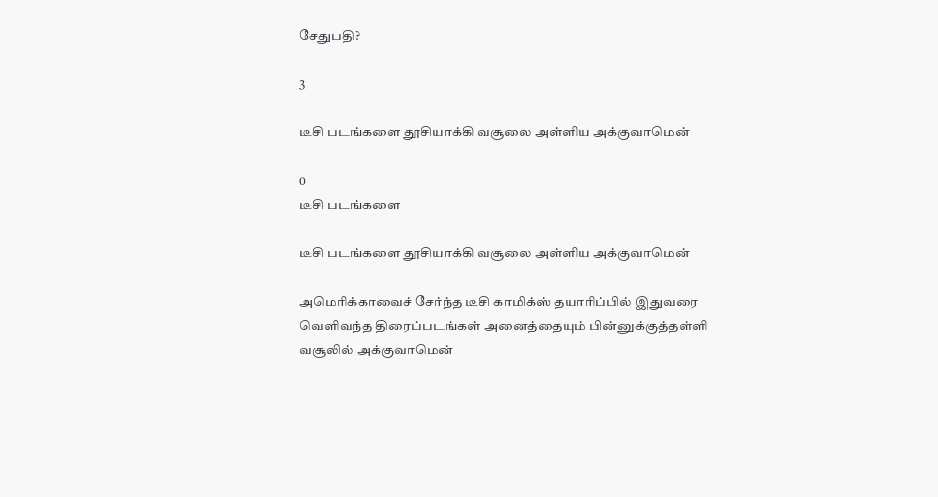சேதுபதி?

3

டீசி படங்களை தூசியாக்கி வசூலை அள்ளிய அக்குவாமென்

0
டீசி படங்களை

டீசி படங்களை தூசியாக்கி வசூலை அள்ளிய அக்குவாமென்

அமெரிக்காவைச் சேர்ந்த டீசி காமிக்ஸ் தயாரிப்பில் இதுவரை வெளிவந்த திரைப்படங்கள் அனைத்தையும் பின்னுக்குத்தள்ளி வசூலில் அக்குவாமென்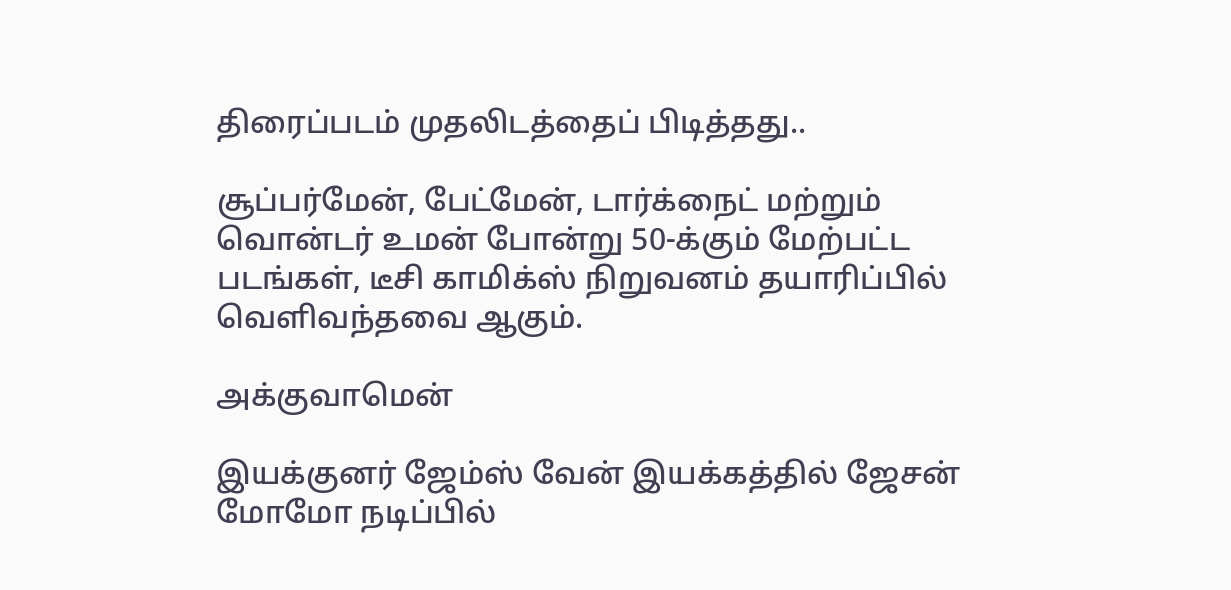திரைப்படம் முதலிடத்தைப் பிடித்தது..

சூப்பர்மேன், பேட்மேன், டார்க்நைட் மற்றும் வொன்டர் உமன் போன்று 50-க்கும் மேற்பட்ட படங்கள், டீசி காமிக்ஸ் நிறுவனம் தயாரிப்பில் வெளிவந்தவை ஆகும்.

அக்குவாமென்

இயக்குனர் ஜேம்ஸ் வேன் இயக்கத்தில் ஜேசன் மோமோ நடிப்பில்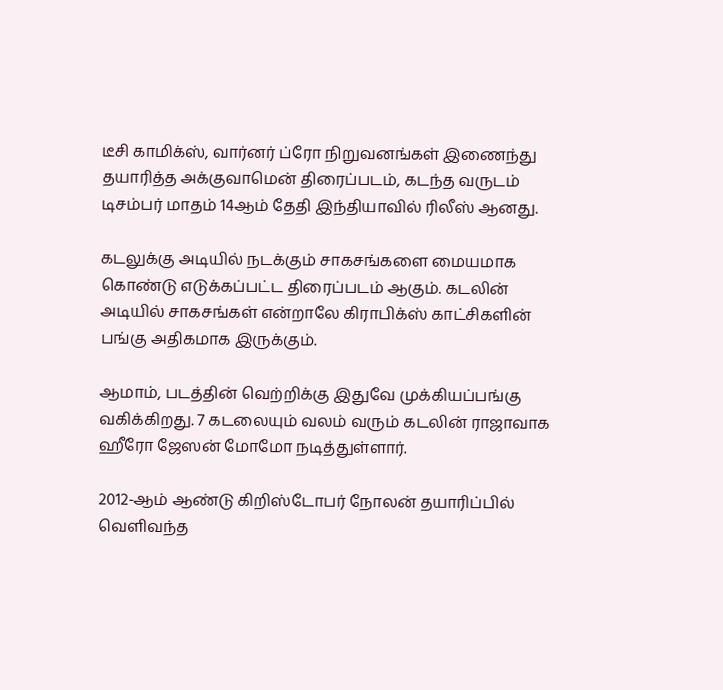டீசி காமிக்ஸ், வார்னர் ப்ரோ நிறுவனங்கள் இணைந்து தயாரித்த அக்குவாமென் திரைப்படம், கடந்த வருடம் டிசம்பர் மாதம் 14ஆம் தேதி இந்தியாவில் ரிலீஸ் ஆனது.

கடலுக்கு அடியில் நடக்கும் சாகசங்களை மையமாக கொண்டு எடுக்கப்பட்ட திரைப்படம் ஆகும். கடலின் அடியில் சாகசங்கள் என்றாலே கிராபிக்ஸ் காட்சிகளின் பங்கு அதிகமாக இருக்கும்.

ஆமாம், படத்தின் வெற்றிக்கு இதுவே முக்கியப்பங்கு வகிக்கிறது. 7 கடலையும் வலம் வரும் கடலின் ராஜாவாக ஹீரோ ஜேஸன் மோமோ நடித்துள்ளார்.

2012-ஆம் ஆண்டு கிறிஸ்டோபர் நோலன் தயாரிப்பில் வெளிவந்த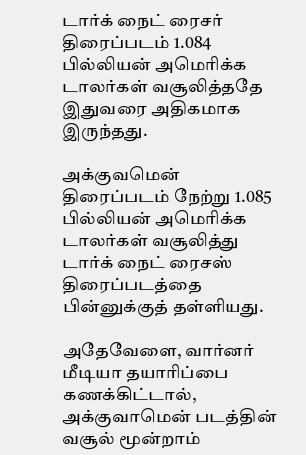டார்க் நைட் ரைசர் திரைப்படம் 1.084 பில்லியன் அமெரிக்க டாலர்கள் வசூலித்ததே இதுவரை அதிகமாக இருந்தது.

அக்குவமென் திரைப்படம் நேற்று 1.085 பில்லியன் அமெரிக்க  டாலர்கள் வசூலித்து டார்க் நைட் ரைசஸ் திரைப்படத்தை பின்னுக்குத் தள்ளியது.

அதேவேளை, வார்னர் மீடியா தயாரிப்பை கணக்கிட்டால், அக்குவாமென் படத்தின் வசூல் மூன்றாம்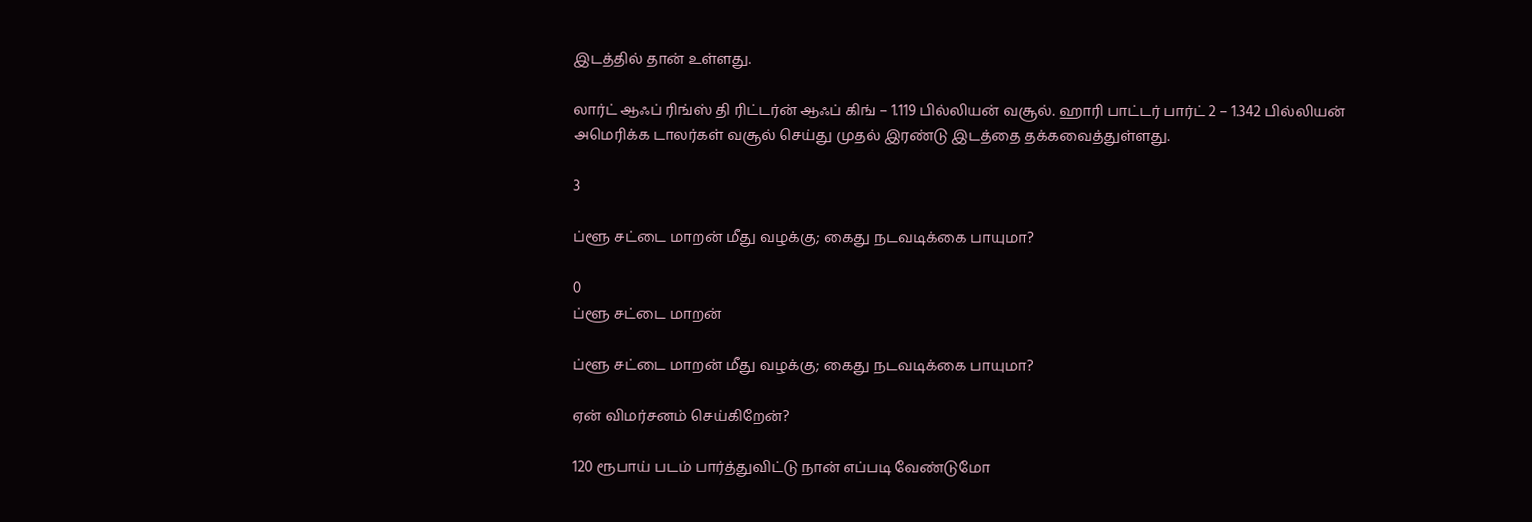இடத்தில் தான் உள்ளது.

லார்ட் ஆஃப் ரிங்ஸ் தி ரிட்டர்ன் ஆஃப் கிங் – 1.119 பில்லியன் வசூல். ஹாரி பாட்டர் பார்ட் 2 – 1.342 பில்லியன் அமெரிக்க டாலர்கள் வசூல் செய்து முதல் இரண்டு இடத்தை தக்கவைத்துள்ளது.

3

ப்ளூ சட்டை மாறன் மீது வழக்கு; கைது நடவடிக்கை பாயுமா?

0
ப்ளூ சட்டை மாறன்

ப்ளூ சட்டை மாறன் மீது வழக்கு; கைது நடவடிக்கை பாயுமா?

ஏன் விமர்சனம் செய்கிறேன்?

120 ரூபாய் படம் பார்த்துவிட்டு நான் எப்படி வேண்டுமோ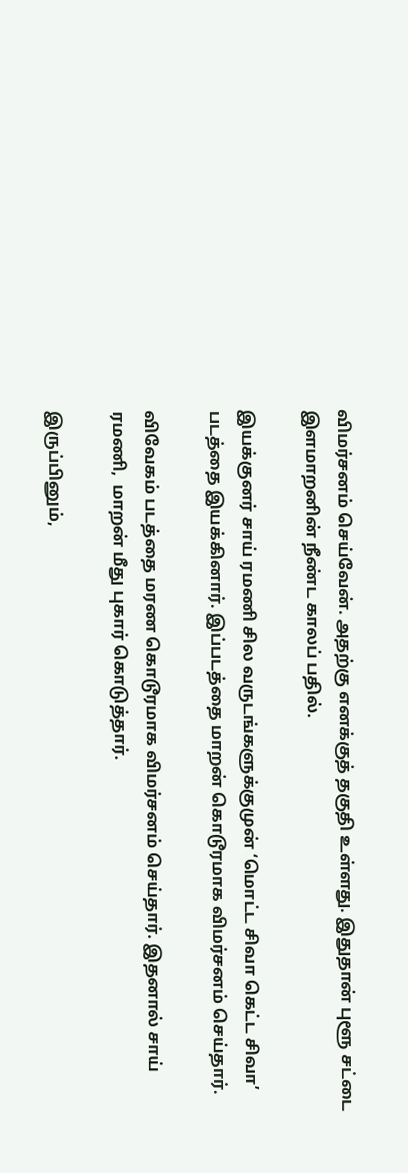விமர்சனம் செய்வேன். அதற்கு எனக்குத் தகுதி உள்ளது. இதுதான் புளூ சட்டை இளமாறனின் நீண்ட காலப் பதில்.

இயக்குனர் சாய் ரமணி சில வருடங்களுக்குமுன் ‘மொட்ட சிவா கெட்ட சிவா’ படத்தை இயக்கினார். இப்படத்தை மாறன் கொடூரமாக விமர்சனம் செய்தார்.

விவேகம் படத்தை மரண கொடூரமாக விமர்சனம் செய்தார். இதனால் சாய் ரமணி,  மாறன் மீது புகார் கொடுத்தார்.

இருப்பினும்,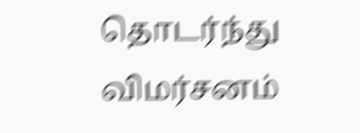தொடர்ந்து விமர்சனம்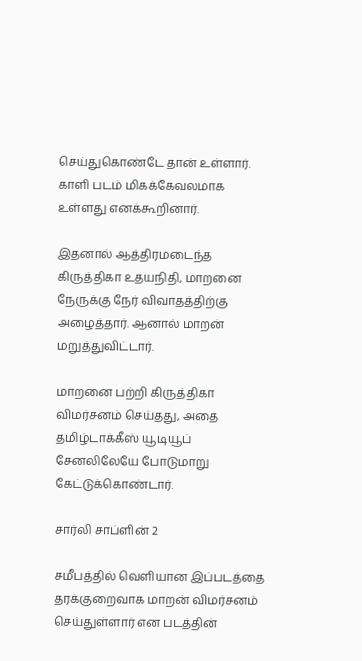செய்துகொண்டே தான் உள்ளார். காளி படம் மிகக்கேவலமாக உள்ளது எனக்கூறினார்.

இதனால் ஆத்திரமடைந்த கிருத்திகா உதயநிதி, மாறனை நேருக்கு நேர் விவாதத்திற்கு அழைத்தார். ஆனால் மாறன் மறுத்துவிட்டார்.

மாறனை பற்றி கிருத்திகா விமர்சனம் செய்தது, அதை தமிழ்டாக்கீஸ் யூடியூப் சேனலிலேயே போடுமாறு கேட்டுக்கொண்டார்.

சார்லி சாப்ளின் 2

சமீபத்தில் வெளியான இப்படத்தை தரக்குறைவாக மாறன் விமர்சனம் செய்துள்ளார் என படத்தின்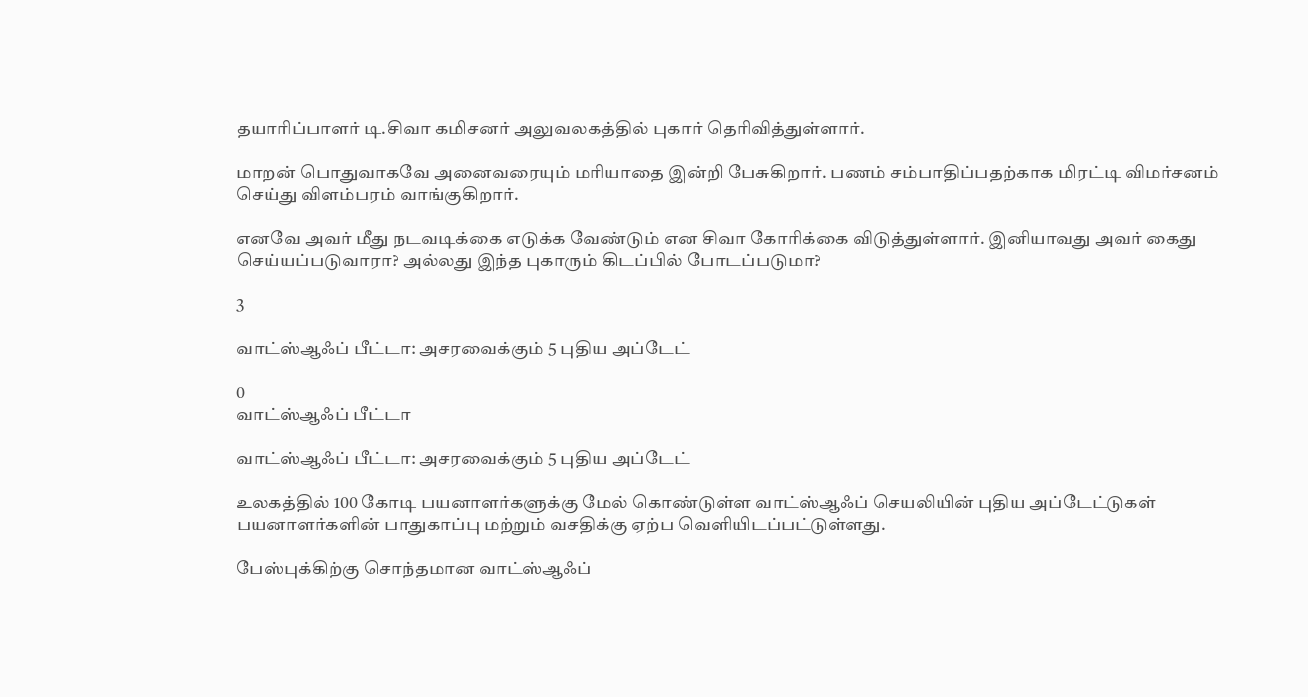தயாரிப்பாளர் டி.சிவா கமிசனர் அலுவலகத்தில் புகார் தெரிவித்துள்ளார்.

மாறன் பொதுவாகவே அனைவரையும் மரியாதை இன்றி பேசுகிறார். பணம் சம்பாதிப்பதற்காக மிரட்டி விமர்சனம் செய்து விளம்பரம் வாங்குகிறார்.

எனவே அவர் மீது நடவடிக்கை எடுக்க வேண்டும் என சிவா கோரிக்கை விடுத்துள்ளார். இனியாவது அவர் கைது செய்யப்படுவாரா? அல்லது இந்த புகாரும் கிடப்பில் போடப்படுமா?

3

வாட்ஸ்ஆஃப் பீட்டா: அசரவைக்கும் 5 புதிய அப்டேட்

0
வாட்ஸ்ஆஃப் பீட்டா

வாட்ஸ்ஆஃப் பீட்டா: அசரவைக்கும் 5 புதிய அப்டேட்

உலகத்தில் 100 கோடி பயனாளர்களுக்கு மேல் கொண்டுள்ள வாட்ஸ்ஆஃப் செயலியின் புதிய அப்டேட்டுகள் பயனாளர்களின் பாதுகாப்பு மற்றும் வசதிக்கு ஏற்ப வெளியிடப்பட்டுள்ளது.

பேஸ்புக்கிற்கு சொந்தமான வாட்ஸ்ஆஃப்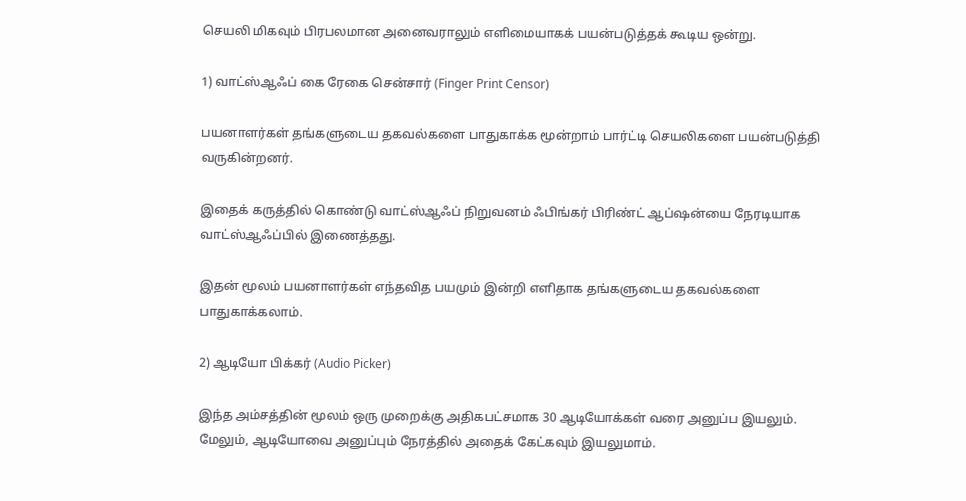செயலி மிகவும் பிரபலமான அனைவராலும் எளிமையாகக் பயன்படுத்தக் கூடிய ஒன்று.

1) வாட்ஸ்ஆஃப் கை ரேகை சென்சார் (Finger Print Censor)

பயனாளர்கள் தங்களுடைய தகவல்களை பாதுகாக்க மூன்றாம் பார்ட்டி செயலிகளை பயன்படுத்தி வருகின்றனர்.

இதைக் கருத்தில் கொண்டு வாட்ஸ்ஆஃப் நிறுவனம் ஃபிங்கர் பிரிண்ட் ஆப்ஷன்யை நேரடியாக வாட்ஸ்ஆஃப்பில் இணைத்தது.

இதன் மூலம் பயனாளர்கள் எந்தவித பயமும் இன்றி எளிதாக தங்களுடைய தகவல்களை பாதுகாக்கலாம்.

2) ஆடியோ பிக்கர் (Audio Picker)

இந்த அம்சத்தின் மூலம் ஒரு முறைக்கு அதிகபட்சமாக 30 ஆடியோக்கள் வரை அனுப்ப இயலும். மேலும், ஆடியோவை அனுப்பும் நேரத்தில் அதைக் கேட்கவும் இயலுமாம்.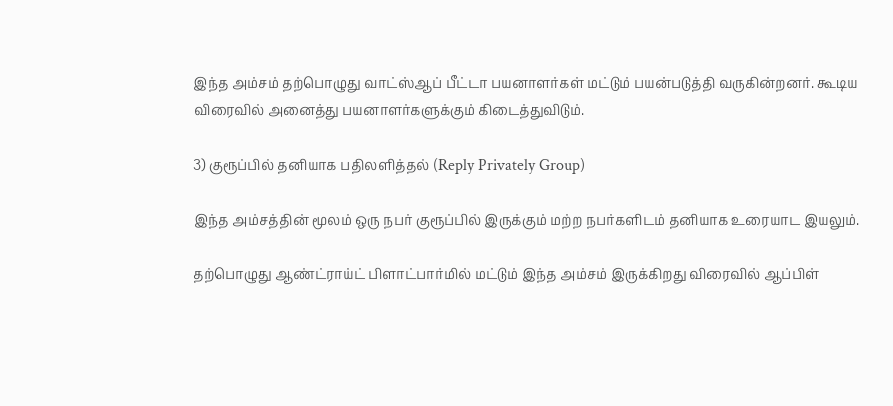இந்த அம்சம் தற்பொழுது வாட்ஸ்ஆப் பீட்டா பயனாளர்கள் மட்டும் பயன்படுத்தி வருகின்றனர். கூடிய விரைவில் அனைத்து பயனாளர்களுக்கும் கிடைத்துவிடும்.

3) குரூப்பில் தனியாக பதிலளித்தல் (Reply Privately Group)

இந்த அம்சத்தின் மூலம் ஒரு நபர் குரூப்பில் இருக்கும் மற்ற நபர்களிடம் தனியாக உரையாட இயலும்.

தற்பொழுது ஆண்ட்ராய்ட் பிளாட்பார்மில் மட்டும் இந்த அம்சம் இருக்கிறது விரைவில் ஆப்பிள்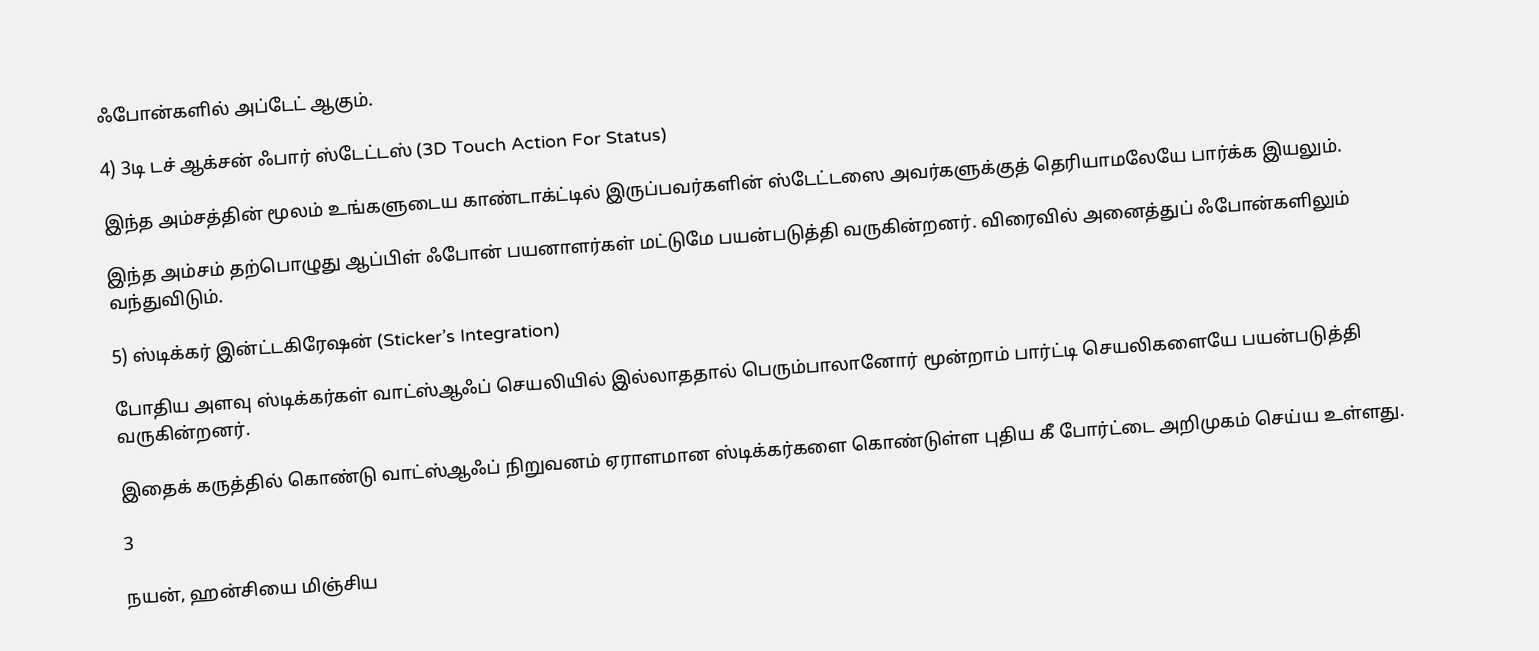ஃபோன்களில் அப்டேட் ஆகும்.

4) 3டி டச் ஆக்சன் ஃபார் ஸ்டேட்டஸ் (3D Touch Action For Status)

இந்த அம்சத்தின் மூலம் உங்களுடைய காண்டாக்ட்டில் இருப்பவர்களின் ஸ்டேட்டஸை அவர்களுக்குத் தெரியாமலேயே பார்க்க இயலும்.

இந்த அம்சம் தற்பொழுது ஆப்பிள் ஃபோன் பயனாளர்கள் மட்டுமே பயன்படுத்தி வருகின்றனர். விரைவில் அனைத்துப் ஃபோன்களிலும் வந்துவிடும்.

5) ஸ்டிக்கர் இன்ட்டகிரேஷன் (Sticker’s Integration)

போதிய அளவு ஸ்டிக்கர்கள் வாட்ஸ்ஆஃப் செயலியில் இல்லாததால் பெரும்பாலானோர் மூன்றாம் பார்ட்டி செயலிகளையே பயன்படுத்தி வருகின்றனர்.

இதைக் கருத்தில் கொண்டு வாட்ஸ்ஆஃப் நிறுவனம் ஏராளமான ஸ்டிக்கர்களை கொண்டுள்ள புதிய கீ போர்ட்டை அறிமுகம் செய்ய உள்ளது.

3

நயன், ஹன்சியை மிஞ்சிய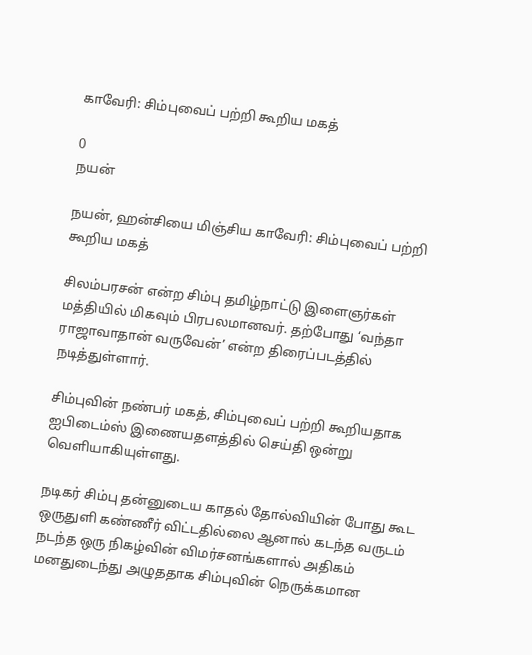காவேரி: சிம்புவைப் பற்றி கூறிய மகத்

0
நயன்

நயன், ஹன்சியை மிஞ்சிய காவேரி: சிம்புவைப் பற்றி கூறிய மகத்

சிலம்பரசன் என்ற சிம்பு தமிழ்நாட்டு இளைஞர்கள் மத்தியில் மிகவும் பிரபலமானவர். தற்போது ‘வந்தா ராஜாவாதான் வருவேன்’ என்ற திரைப்படத்தில் நடித்துள்ளார்.

சிம்புவின் நண்பர் மகத், சிம்புவைப் பற்றி கூறியதாக ஐபிடைம்ஸ் இணையதளத்தில் செய்தி ஒன்று வெளியாகியுள்ளது.

நடிகர் சிம்பு தன்னுடைய காதல் தோல்வியின் போது கூட ஒருதுளி கண்ணீர் விட்டதில்லை ஆனால் கடந்த வருடம் நடந்த ஒரு நிகழ்வின் விமர்சனங்களால் அதிகம் மனதுடைந்து அழுததாக சிம்புவின் நெருக்கமான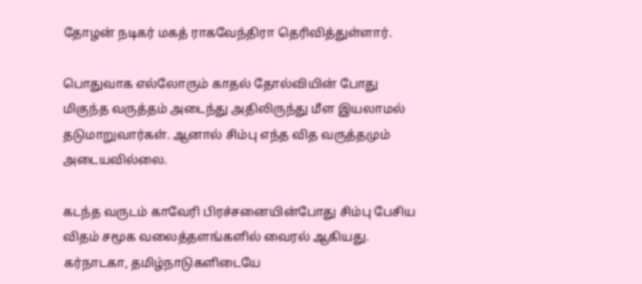தோழன் நடிகர் மகத் ராகவேந்திரா தெரிவித்துள்ளார்.

பொதுவாக எல்லோரும் காதல் தோல்வியின் போது மிகுந்த வருத்தம் அடைந்து அதிலிருந்து மீள இயலாமல் தடுமாறுவார்கள். ஆனால் சிம்பு எந்த வித வருத்தமும் அடையவில்லை.

கடந்த வருடம் காவேரி பிரச்சனையின்போது சிம்பு பேசிய விதம் சமூக வலைத்தளங்களில் வைரல் ஆகியது. கர்நாடகா, தமிழ்நாடுகளிடையே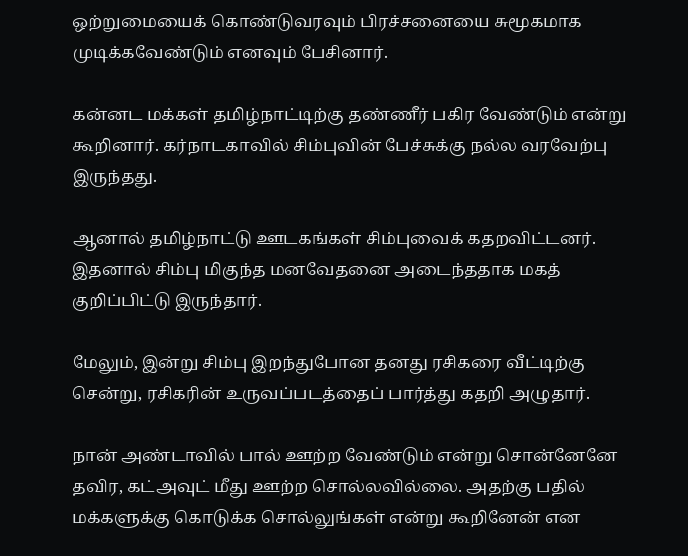ஒற்றுமையைக் கொண்டுவரவும் பிரச்சனையை சுமூகமாக முடிக்கவேண்டும் எனவும் பேசினார்.

கன்னட மக்கள் தமிழ்நாட்டிற்கு தண்ணீர் பகிர வேண்டும் என்று கூறினார். கர்நாடகாவில் சிம்புவின் பேச்சுக்கு நல்ல வரவேற்பு இருந்தது.

ஆனால் தமிழ்நாட்டு ஊடகங்கள் சிம்புவைக் கதறவிட்டனர். இதனால் சிம்பு மிகுந்த மனவேதனை அடைந்ததாக மகத் குறிப்பிட்டு இருந்தார்.

மேலும், இன்று சிம்பு இறந்துபோன தனது ரசிகரை வீட்டிற்கு சென்று, ரசிகரின் உருவப்படத்தைப் பார்த்து கதறி அழுதார்.

நான் அண்டாவில் பால் ஊற்ற வேண்டும் என்று சொன்னேனே தவிர, கட்அவுட் மீது ஊற்ற சொல்லவில்லை. அதற்கு பதில் மக்களுக்கு கொடுக்க சொல்லுங்கள் என்று கூறினேன் என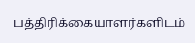பத்திரிக்கையாளர்களிடம்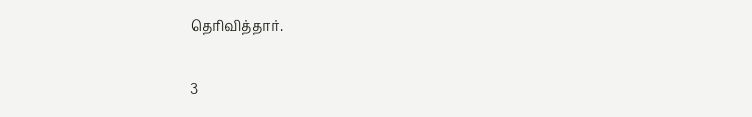தெரிவித்தார்.

3